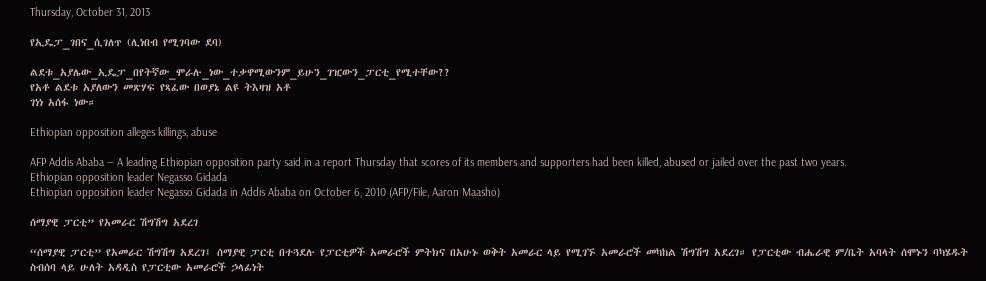Thursday, October 31, 2013

የኢዴፓ_ገበና_ሲገለጥ (ሊነበብ የሚገባው ደባ)

ልደቱ_አያሌው_ኢዴፓ_በየትኛው_ሞራሉ_ነው_ተቃዋሚውንም_ይሁን_ገዢውን_ፓርቲ_የሚተቸው??
የአቶ ልደቱ አያለውን መጽሃፍ የጻፈው በወያኔ ልዩ ትእዛዝ አቶ
ገነነ አሰፋ ነው።

Ethiopian opposition alleges killings, abuse

AFP Addis Ababa — A leading Ethiopian opposition party said in a report Thursday that scores of its members and supporters had been killed, abused or jailed over the past two years.
Ethiopian opposition leader Negasso Gidada
Ethiopian opposition leader Negasso Gidada in Addis Ababa on October 6, 2010 (AFP/File, Aaron Maasho)

ሰማያዊ ፓርቲ” የአመራር ሽግሽግ አደረገ

“ሰማያዊ ፓርቲ” የአመራር ሽግሽግ አደረገ፤ ሰማያዊ ፓርቲ በተጓደሉ የፓርቲዎች አመራሮች ምትክና በአሁኑ ወቅት አመራር ላይ የሚገኙ አመራሮች መካከል ሽግሽግ አደረገ። የፓርቲው ብሔራዊ ም/ቤት አባላት ሰሞኑን ባካሄዱት ስብሰባ ላይ ሁለት አዳዲስ የፓርቲው አመራሮች ኃላፊነት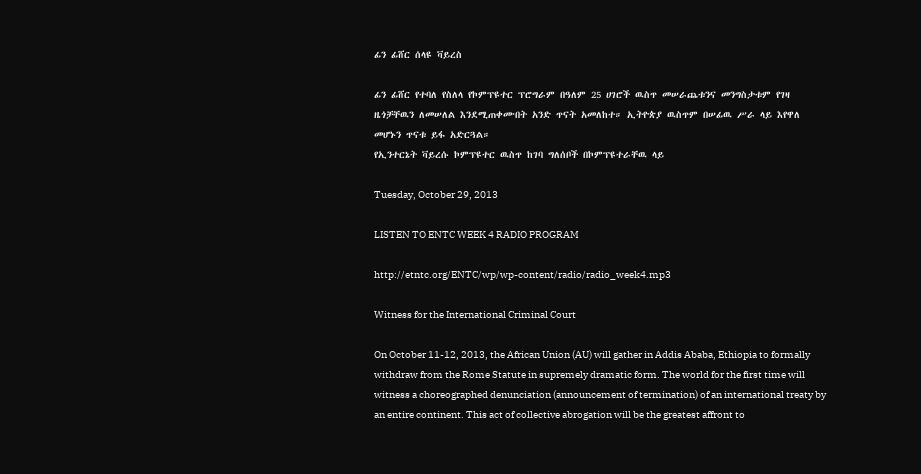ፊን ፊሸር ሰላዩ ቫይረስ

ፊን ፊሸር የተባለ የስለላ የኮምፕዩተር ፕሮግራም በዓለም 25 ሀገሮች ዉስጥ መሠራጨቱንና መንግስታቱም የገዛ ዜጎቻቸዉን ለመሠለል እንደሚጠቀሙበት አንድ ጥናት አመለከተ። ኢትዮጵያ ዉስጥም በሠፊዉ ሥራ ላይ እየዋለ መሆኑን ጥናቱ ይፋ አድርጓል።
የኢንተርኔት ቫይረሱ ኮምፕዩተር ዉስጥ ከገባ ግለሰቦች በኮምፕዩተራቸዉ ላይ

Tuesday, October 29, 2013

LISTEN TO ENTC WEEK 4 RADIO PROGRAM

http://etntc.org/ENTC/wp/wp-content/radio/radio_week4.mp3

Witness for the International Criminal Court

On October 11-12, 2013, the African Union (AU) will gather in Addis Ababa, Ethiopia to formally withdraw from the Rome Statute in supremely dramatic form. The world for the first time will witness a choreographed denunciation (announcement of termination) of an international treaty by an entire continent. This act of collective abrogation will be the greatest affront to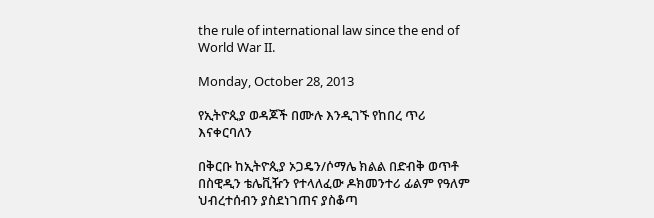the rule of international law since the end of World War II.

Monday, October 28, 2013

የኢትዮጲያ ወዳጆች በሙሉ እንዲገኙ የከበረ ጥሪ እናቀርባለን

በቅርቡ ከኢትዮጲያ ኦጋዴን/ሶማሌ ክልል በድብቅ ወጥቶ በስዊዲን ቴሌቪዥን የተላለፈው ዶክመንተሪ ፊልም የዓለም ህብረተሰብን ያስደነገጠና ያስቆጣ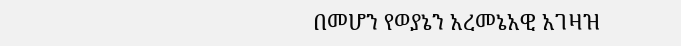በመሆን የወያኔን አረመኔአዊ አገዛዝ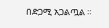በድጋሚ አጋልጧል ።